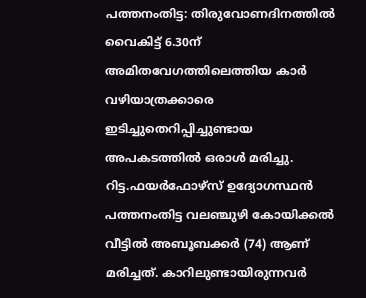പത്തനംതിട്ട: തിരുവോണദിനത്തിൽ വൈകിട്ട് 6.30ന് അമിതവേഗത്തിലെത്തിയ കാർ വഴിയാത്രക്കാരെ ഇടിച്ചുതെറിപ്പിച്ചുണ്ടായ അപകടത്തിൽ ഒരാൾ മരിച്ചു. റിട്ട.ഫയർഫോഴ്സ് ഉദ്യോഗസ്ഥൻ പത്തനംതിട്ട വലഞ്ചുഴി കോയിക്കൽ വീട്ടിൽ അബൂബക്കർ (74) ആണ് മരിച്ചത്. കാറിലുണ്ടായിരുന്നവർ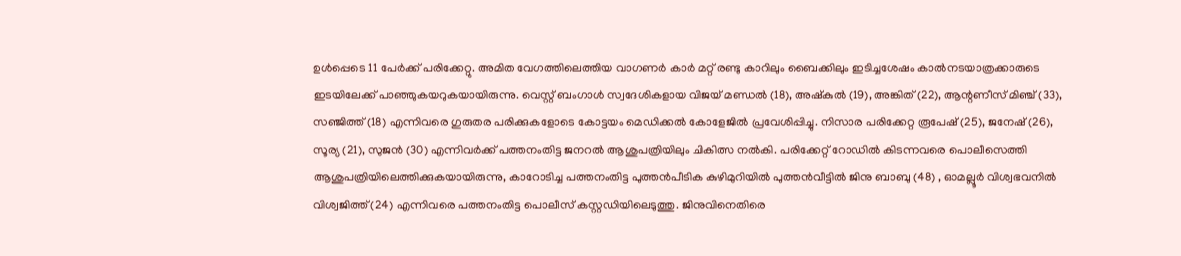ഉൾപ്പെടെ 11 പേർക്ക് പരിക്കേറ്റു. അമിത വേഗത്തിലെത്തിയ വാഗണർ കാർ മറ്റ് രണ്ടു കാറിലും ബൈക്കിലും ഇടിച്ചശേഷം കാൽനടയാത്രക്കാരുടെ ഇടയിലേക്ക് പാഞ്ഞുകയറുകയായിരുന്നു. വെസ്റ്റ് ബംഗാൾ സ്വദേശികളായ വിജയ് മണ്ഡൽ (18), അഷ്കുൽ (19), അങ്കിത് (22), ആന്റണീസ് മിഞ്ച് (33), സഞ്ജിത്ത് (18) എന്നിവരെ ഗുരുതര പരിക്കുകളോടെ കോട്ടയം മെഡിക്കൽ കോളേജിൽ പ്രവേശിപ്പിച്ചു. നിസാര പരിക്കേറ്റ രൂപേഷ് (25), ജനേഷ് (26), സൂര്യ (21), സുജൻ (30) എന്നിവർക്ക് പത്തനംതിട്ട ജനറൽ ആശുപത്രിയിലും ചികിത്സ നൽകി. പരിക്കേറ്റ് റോഡിൽ കിടന്നവരെ പൊലീസെത്തി ആശുപത്രിയിലെത്തിക്കുകയായിരുന്നു, കാറോടിച്ച പത്തനംതിട്ട പുത്തൻപീടിക കുഴിമുറിയിൽ പുത്തൻവീട്ടിൽ ജിനു ബാബു (48) , ഓമല്ലൂർ വിശ്വഭവനിൽ വിശ്വജിത്ത് (24) എന്നിവരെ പത്തനംതിട്ട പൊലീസ് കസ്റ്റഡിയിലെടുത്തു. ജിനുവിനെതിരെ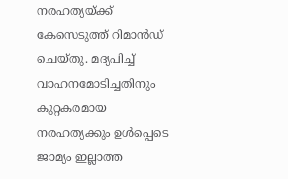നരഹത്യയ്ക്ക് കേസെടുത്ത് റിമാൻഡ് ചെയ്തു. മദ്യപിച്ച് വാഹനമോടിച്ചതിനും കുറ്റകരമായ നരഹത്യക്കും ഉൾപ്പെടെ ജാമ്യം ഇല്ലാത്ത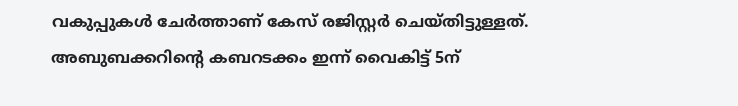വകുപ്പുകൾ ചേർത്താണ് കേസ് രജിസ്റ്റർ ചെയ്തിട്ടുള്ളത്. അബുബക്കറിന്റെ കബറടക്കം ഇന്ന് വൈകിട്ട് 5ന്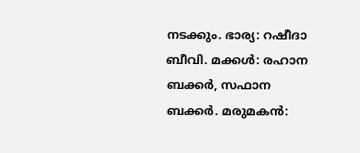നടക്കും. ഭാര്യ: റഷീദാ ബീവി. മക്കൾ: രഹാന ബക്കർ, സഫാന ബക്കർ. മരുമകൻ: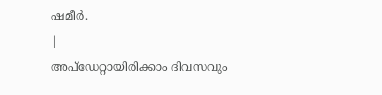ഷമീർ.
|
അപ്ഡേറ്റായിരിക്കാം ദിവസവും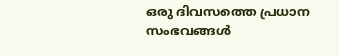ഒരു ദിവസത്തെ പ്രധാന സംഭവങ്ങൾ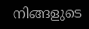നിങ്ങളുടെ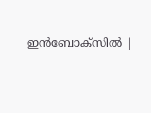ഇൻബോക്സിൽ |